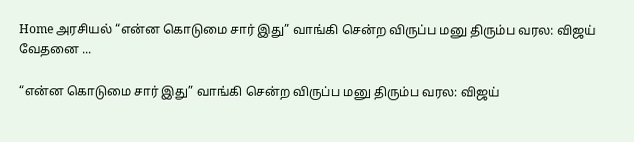Home அரசியல் “என்ன கொடுமை சார் இது” வாங்கி சென்ற விருப்ப மனு திரும்ப வரல: விஜய் வேதனை ...

“என்ன கொடுமை சார் இது” வாங்கி சென்ற விருப்ப மனு திரும்ப வரல: விஜய்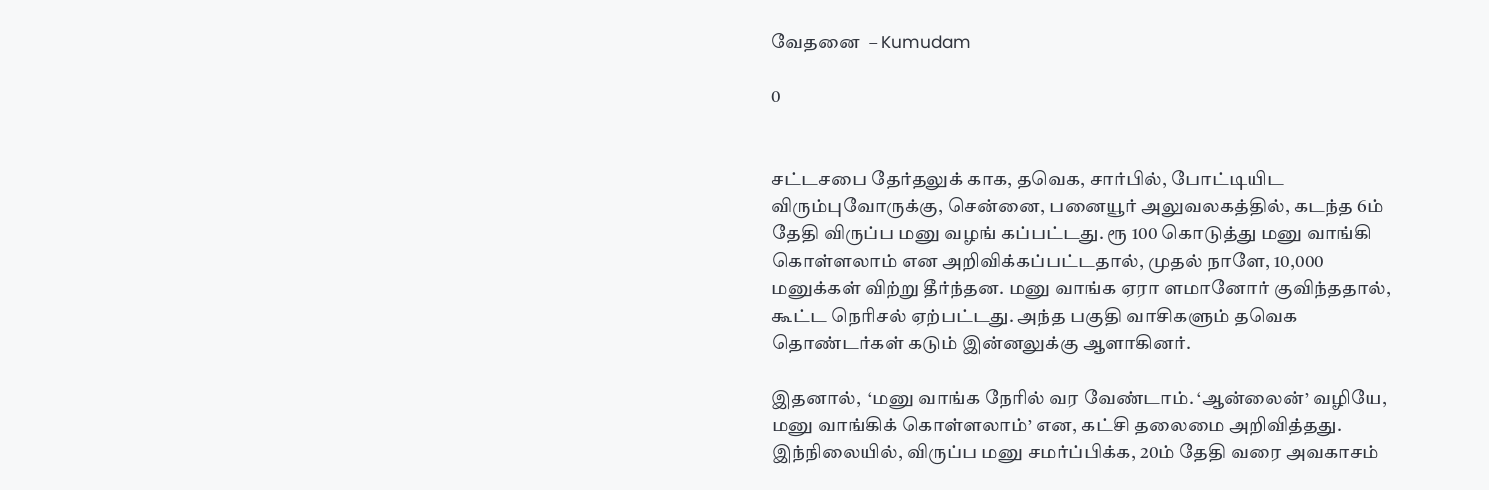வேதனை  – Kumudam

0


சட்டசபை தேர்தலுக் காக, தவெக, சார்பில், போட்டியிட விரும்புவோருக்கு, சென்னை, பனையூர் அலுவலகத்தில், கடந்த 6ம் தேதி விருப்ப மனு வழங் கப்பட்டது. ரூ 100 கொடுத்து மனு வாங்கி கொள்ளலாம் என அறிவிக்கப்பட்டதால், முதல் நாளே, 10,000 மனுக்கள் விற்று தீர்ந்தன. மனு வாங்க ஏரா ளமானோர் குவிந்ததால், கூட்ட நெரிசல் ஏற்பட்டது. அந்த பகுதி வாசிகளும் தவெக தொண்டர்கள் கடும் இன்னலுக்கு ஆளாகினர்.

இதனால்,  ‘மனு வாங்க நேரில் வர வேண்டாம். ‘ஆன்லைன்’ வழியே, மனு வாங்கிக் கொள்ளலாம்’ என, கட்சி தலைமை அறிவித்தது. இந்நிலையில், விருப்ப மனு சமர்ப்பிக்க, 20ம் தேதி வரை அவகாசம்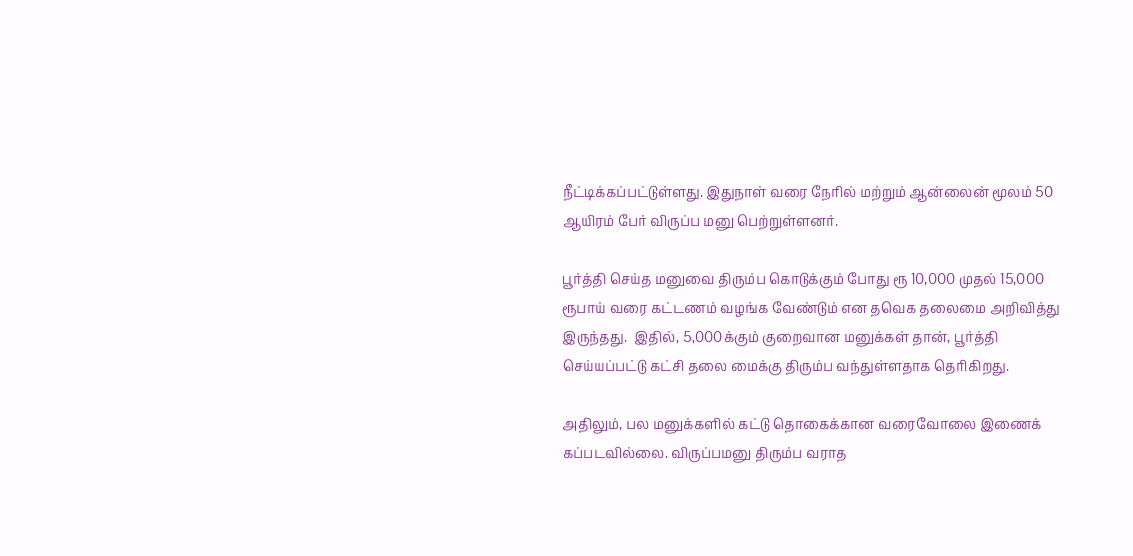நீட்டிக்கப்பட்டுள்ளது. இதுநாள் வரை நேரில் மற்றும் ஆன்லைன் மூலம் 50 ஆயிரம் பேர் விருப்ப மனு பெற்றுள்ளனர்.

பூர்த்தி செய்த மனுவை திரும்ப கொடுக்கும் போது ரூ 10,000 முதல் 15,000 ரூபாய் வரை கட்டணம் வழங்க வேண்டும் என தவெக தலைமை அறிவித்து இருந்தது.  இதில், 5,000க்கும் குறைவான மனுக்கள் தான், பூர்த்தி செய்யப்பட்டு கட்சி தலை மைக்கு திரும்ப வந்துள்ளதாக தெரிகிறது.

அதிலும், பல மனுக்களில் கட்டு தொகைக்கான வரைவோலை இணைக் கப்படவில்லை. விருப்பமனு திரும்ப வராத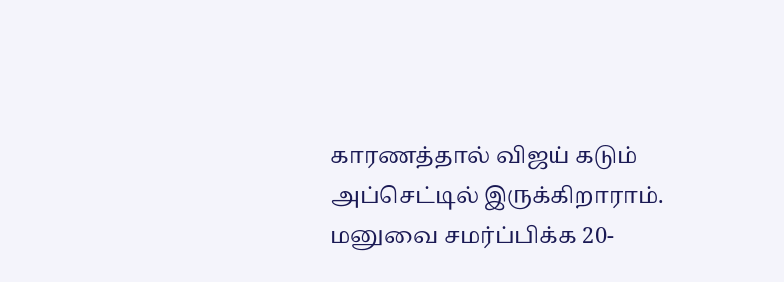காரணத்தால் விஜய் கடும் அப்செட்டில் இருக்கிறாராம்.  மனுவை சமர்ப்பிக்க 20-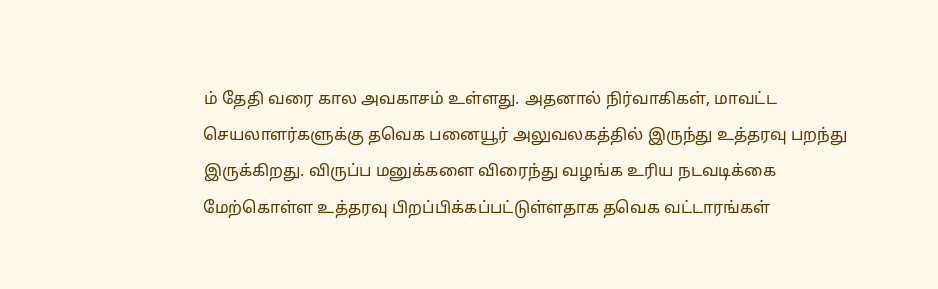ம் தேதி வரை கால அவகாசம் உள்ளது. அதனால் நிர்வாகிகள், மாவட்ட செயலாளர்களுக்கு தவெக பனையூர் அலுவலகத்தில் இருந்து உத்தரவு பறந்து இருக்கிறது. விருப்ப மனுக்களை விரைந்து வழங்க உரிய நடவடிக்கை மேற்கொள்ள உத்தரவு பிறப்பிக்கப்பட்டுள்ளதாக தவெக வட்டாரங்கள்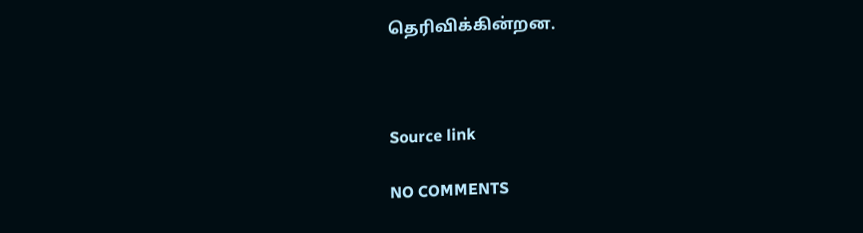தெரிவிக்கின்றன.



Source link

NO COMMENTS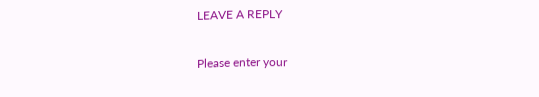LEAVE A REPLY

Please enter your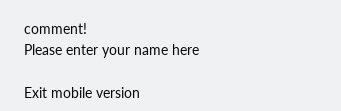comment!
Please enter your name here

Exit mobile version